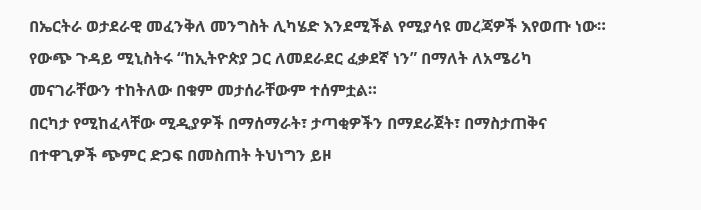በኤርትራ ወታደራዊ መፈንቅለ መንግስት ሊካሄድ እንደሚችል የሚያሳዩ መረጃዎች እየወጡ ነው። የውጭ ጉዳይ ሚኒስትሩ “ከኢትዮጵያ ጋር ለመደራደር ፈቃደኛ ነን” በማለት ለአሜሪካ መናገራቸውን ተከትለው በቁም መታሰራቸውም ተሰምቷል።
በርካታ የሚከፈላቸው ሚዲያዎች በማሰማራት፣ ታጣቂዎችን በማደራጀት፣ በማስታጠቅና በተዋጊዎች ጭምር ድጋፍ በመስጠት ትህነግን ይዞ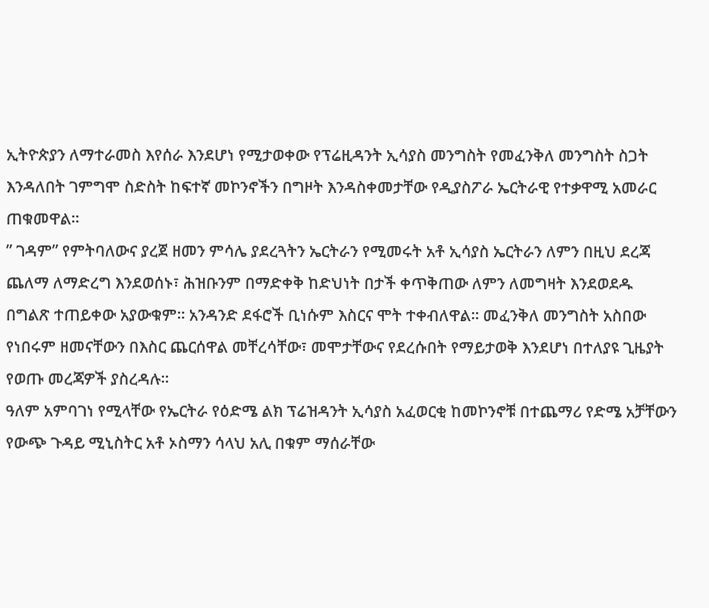ኢትዮጵያን ለማተራመስ እየሰራ እንደሆነ የሚታወቀው የፕሬዚዳንት ኢሳያስ መንግስት የመፈንቅለ መንግስት ስጋት እንዳለበት ገምግሞ ስድስት ከፍተኛ መኮንኖችን በግዞት እንዳስቀመታቸው የዲያስፖራ ኤርትራዊ የተቃዋሚ አመራር ጠቁመዋል።
” ገዳም” የምትባለውና ያረጀ ዘመን ምሳሌ ያደረጓትን ኤርትራን የሚመሩት አቶ ኢሳያስ ኤርትራን ለምን በዚህ ደረጃ ጨለማ ለማድረግ እንደወሰኑ፣ ሕዝቡንም በማድቀቅ ከድህነት በታች ቀጥቅጠው ለምን ለመግዛት እንደወደዱ በግልጽ ተጠይቀው አያውቁም። አንዳንድ ደፋሮች ቢነሱም እስርና ሞት ተቀብለዋል። መፈንቅለ መንግስት አስበው የነበሩም ዘመናቸውን በእስር ጨርሰዋል መቸረሳቸው፣ መሞታቸውና የደረሱበት የማይታወቅ እንደሆነ በተለያዩ ጊዜያት የወጡ መረጃዎች ያስረዳሉ።
ዓለም አምባገነ የሚላቸው የኤርትራ የዕድሜ ልክ ፕሬዝዳንት ኢሳያስ አፈወርቂ ከመኮንኖቹ በተጨማሪ የድሜ አቻቸውን የውጭ ጉዳይ ሚኒስትር አቶ ኦስማን ሳላህ አሊ በቁም ማሰራቸው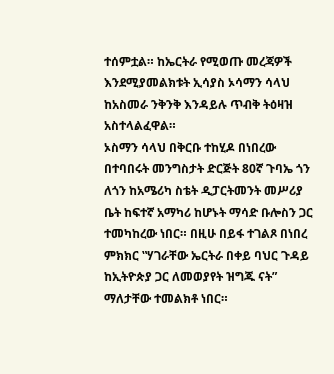ተሰምቷል። ከኤርትራ የሚወጡ መረጃዎች እንደሚያመልክቱት ኢሳያስ ኦሳማን ሳላህ ከአስመራ ንቅንቅ እንዳይሉ ጥብቅ ትዕዛዝ አስተላልፈዋል።
ኦስማን ሳላህ በቅርቡ ተከሂዶ በነበረው በተባበሩት መንግስታት ድርጅት 80ኛ ጉባኤ ጎን ለጎን ከአሜሪካ ስቴት ዲፓርትመንት መሥሪያ ቤት ከፍተኛ አማካሪ ከሆኑት ማሳድ ቡሎስን ጋር ተመካከረው ነበር። በዚሁ በይፋ ተገልጾ በነበረ ምክክር ‟ሃገራቸው ኤርትራ በቀይ ባህር ጉዳይ ከኢትዮጵያ ጋር ለመወያየት ዝግጁ ናት” ማለታቸው ተመልክቶ ነበር።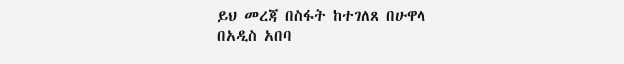ይህ መረጃ በስፋት ከተገለጸ በሁዋላ በአዲስ አበባ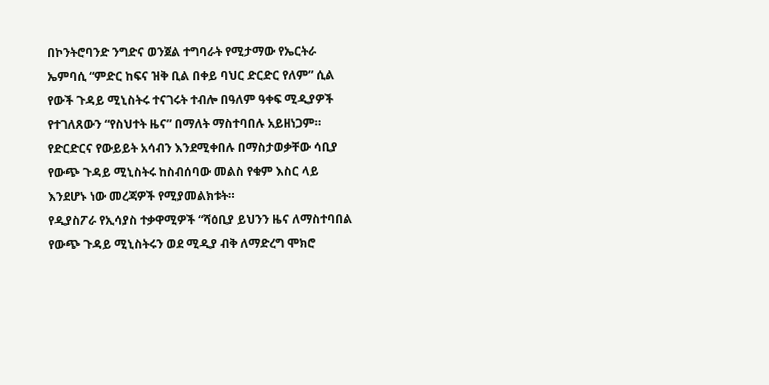በኮንትሮባንድ ንግድና ወንጀል ተግባራት የሚታማው የኤርትራ ኤምባሲ “ምድር ከፍና ዝቅ ቢል በቀይ ባህር ድርድር የለም” ሲል የውች ጉዳይ ሚኒስትሩ ተናገሩት ተብሎ በዓለም ዓቀፍ ሚዲያዎች የተገለጸውን “የስህተት ዜና” በማለት ማስተባበሉ አይዘነጋም።
የድርድርና የውይይት አሳብን እንደሚቀበሉ በማስታወቃቸው ሳቢያ የውጭ ጉዳይ ሚኒስትሩ ከስብሰባው መልስ የቁም እስር ላይ እንደሆኑ ነው መረጃዎች የሚያመልክቱት።
የዲያስፖራ የኢሳያስ ተቃዋሚዎች “ሻዕቢያ ይህንን ዜና ለማስተባበል የውጭ ጉዳይ ሚኒስትሩን ወደ ሚዲያ ብቅ ለማድረግ ሞክሮ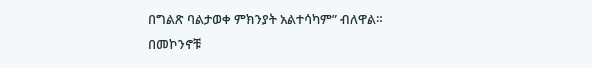በግልጽ ባልታወቀ ምክንያት አልተሳካም” ብለዋል።
በመኮንኖቹ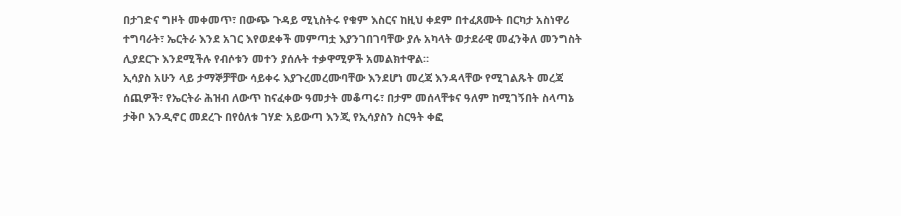በታገድና ግዞት መቀመጥ፣ በውጭ ጉዳይ ሚኒስትሩ የቁም እስርና ከዚህ ቀደም በተፈጸሙት በርካታ አስነዋሪ ተግባራት፣ ኤርትራ እንደ አገር እየወደቀች መምጣቷ እያንገበገባቸው ያሉ አካላት ወታደራዊ መፈንቅለ መንግስት ሊያደርጉ እንደሚችሉ የብሶቱን መተን ያሰሉት ተቃዋሚዎች አመልክተዋል።
ኢሳያስ አሁን ላይ ታማኞቻቸው ሳይቀሩ እያጉረመረሙባቸው እንደሆነ መረጃ እንዳላቸው የሚገልጹት መረጃ ሰጪዎች፣ የኤርትራ ሕዝብ ለውጥ ከናፈቀው ዓመታት መቆጣሩ፣ በታም መሰላቸቱና ዓለም ከሚገኝበት ስላጣኔ ታቅቦ እንዲኖር መደረጉ በየዕለቱ ገሃድ አይውጣ እንጂ የኢሳያስን ስርዓት ቀፎ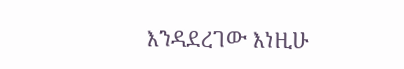እንዳደረገው እነዚሁ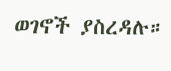ወገኖች ያስረዳሉ።